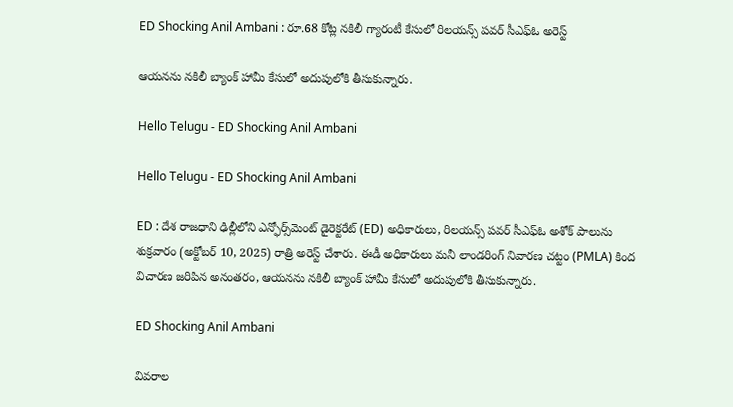ED Shocking Anil Ambani : రూ.68 కోట్ల నకిలీ గ్యారంటీ కేసులో రిలయన్స్ పవర్ సీఎఫ్ఓ అరెస్ట్

ఆయనను నకిలీ బ్యాంక్ హామీ కేసులో అదుపులోకి తీసుకున్నారు.

Hello Telugu - ED Shocking Anil Ambani

Hello Telugu - ED Shocking Anil Ambani

ED : దేశ రాజధాని ఢిల్లీలోని ఎన్ఫోర్స్‌మెంట్ డైరెక్టరేట్‌ (ED) అధికారులు, రిలయన్స్ పవర్ సీఎఫ్ఓ అశోక్ పాలును శుక్రవారం (అక్టోబర్ 10, 2025) రాత్రి అరెస్ట్ చేశారు. ఈడీ అధికారులు మనీ లాండరింగ్ నివారణ చట్టం (PMLA) కింద విచారణ జరిపిన అనంతరం, ఆయనను నకిలీ బ్యాంక్ హామీ కేసులో అదుపులోకి తీసుకున్నారు.

ED Shocking Anil Ambani

వివరాల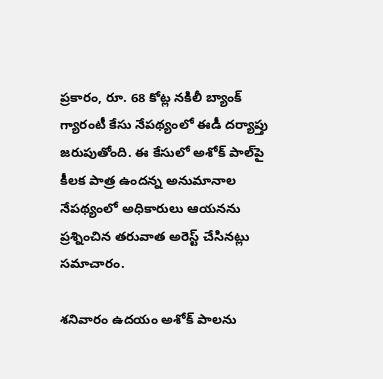ప్రకారం, రూ. 68 కోట్ల నకిలీ బ్యాంక్ గ్యారంటీ కేసు నేపథ్యంలో ఈడీ దర్యాప్తు జరుపుతోంది. ఈ కేసులో అశోక్ పాల్‌పై కీలక పాత్ర ఉందన్న అనుమానాల నేపథ్యంలో అధికారులు ఆయనను ప్రశ్నించిన తరువాత అరెస్ట్ చేసినట్లు సమాచారం.

శనివారం ఉదయం అశోక్ పాలను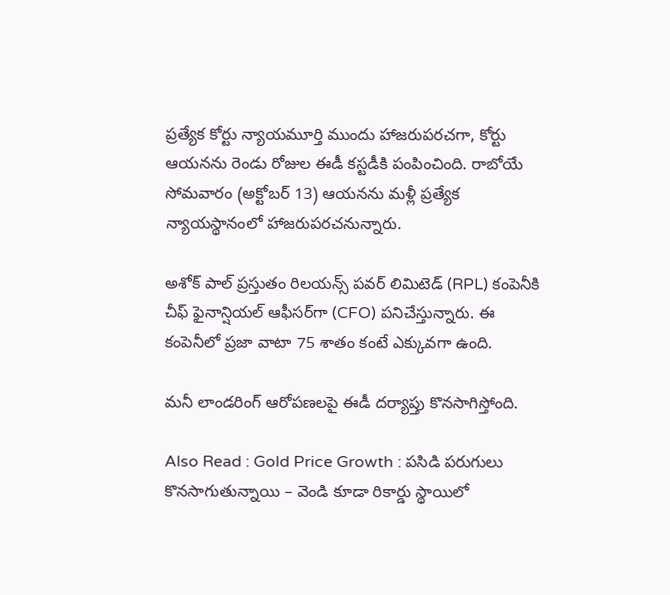ప్రత్యేక కోర్టు న్యాయమూర్తి ముందు హాజరుపరచగా, కోర్టు ఆయనను రెండు రోజుల ఈడీ కస్టడీకి పంపించింది. రాబోయే సోమవారం (అక్టోబర్ 13) ఆయనను మళ్లీ ప్రత్యేక న్యాయస్థానంలో హాజరుపరచనున్నారు.

అశోక్ పాల్ ప్రస్తుతం రిలయన్స్ పవర్ లిమిటెడ్ (RPL) కంపెనీకి చీఫ్ ఫైనాన్షియల్ ఆఫీసర్‌గా (CFO) పనిచేస్తున్నారు. ఈ కంపెనీలో ప్రజా వాటా 75 శాతం కంటే ఎక్కువగా ఉంది.

మనీ లాండరింగ్ ఆరోపణలపై ఈడీ దర్యాప్తు కొనసాగిస్తోంది.

Also Read : Gold Price Growth : పసిడి పరుగులు కొనసాగుతున్నాయి – వెండి కూడా రికార్డు స్థాయిలో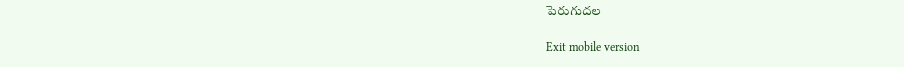పెరుగుదల

Exit mobile version